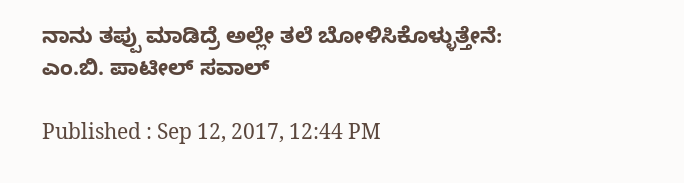ನಾನು ತಪ್ಪು ಮಾಡಿದ್ರೆ ಅಲ್ಲೇ ತಲೆ ಬೋಳಿಸಿಕೊಳ್ಳುತ್ತೇನೆ: ಎಂ.ಬಿ. ಪಾಟೀಲ್ ಸವಾಲ್

Published : Sep 12, 2017, 12:44 PM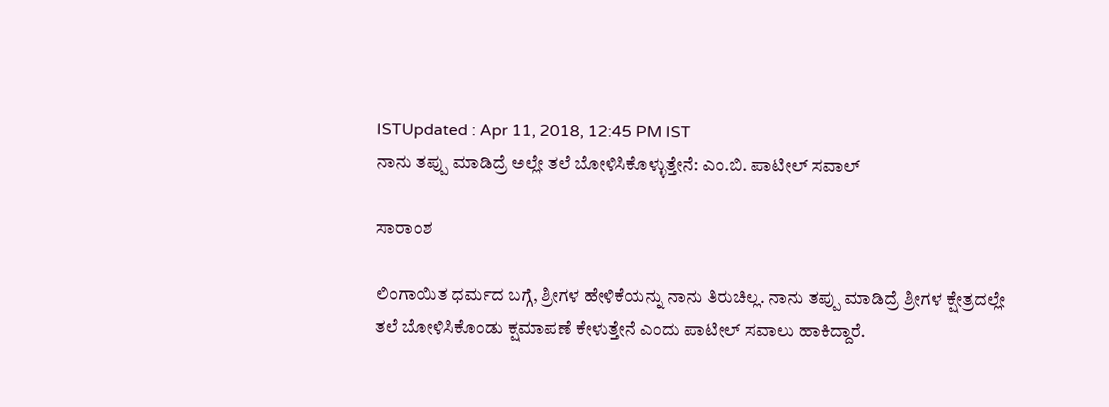ISTUpdated : Apr 11, 2018, 12:45 PM IST
ನಾನು ತಪ್ಪು ಮಾಡಿದ್ರೆ ಅಲ್ಲೇ ತಲೆ ಬೋಳಿಸಿಕೊಳ್ಳುತ್ತೇನೆ: ಎಂ.ಬಿ. ಪಾಟೀಲ್ ಸವಾಲ್

ಸಾರಾಂಶ

ಲಿಂಗಾಯಿತ ಧರ್ಮದ ಬಗ್ಗೆ, ಶ್ರೀಗಳ ಹೇಳಿಕೆಯನ್ನು ನಾನು ತಿರುಚಿಲ್ಲ. ನಾನು ತಪ್ಪು ಮಾಡಿದ್ರೆ ಶ್ರೀಗಳ ಕ್ಷೇತ್ರದಲ್ಲೇ ತಲೆ ಬೋಳಿಸಿಕೊಂಡು ಕ್ಷಮಾಪಣೆ ಕೇಳುತ್ತೇನೆ ಎಂದು ಪಾಟೀಲ್ ಸವಾಲು ಹಾಕಿದ್ದಾರೆ.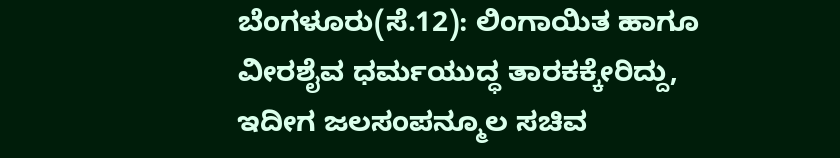ಬೆಂಗಳೂರು(ಸೆ.12): ಲಿಂಗಾಯಿತ ಹಾಗೂ ವೀರಶೈವ ಧರ್ಮಯುದ್ಧ ತಾರಕಕ್ಕೇರಿದ್ದು, ಇದೀಗ ಜಲಸಂಪನ್ಮೂಲ ಸಚಿವ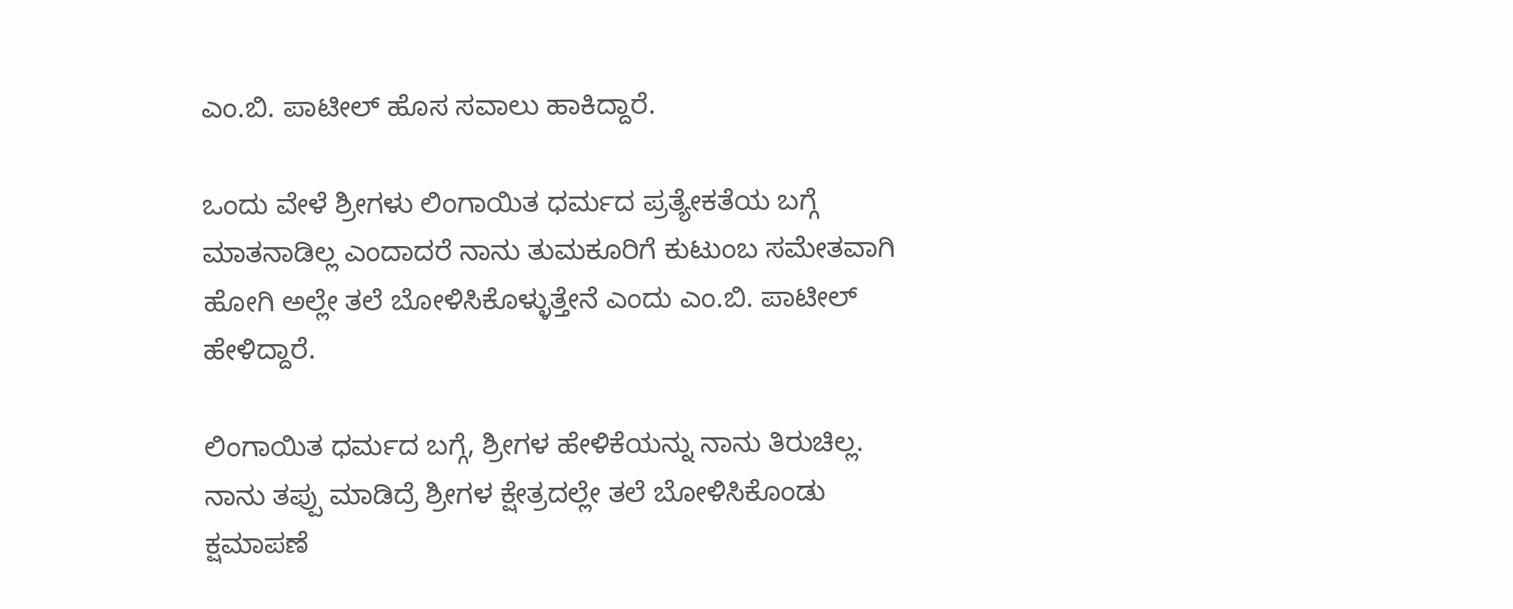ಎಂ.ಬಿ. ಪಾಟೀಲ್ ಹೊಸ ಸವಾಲು ಹಾಕಿದ್ದಾರೆ.

ಒಂದು ವೇಳೆ ಶ್ರೀಗಳು ಲಿಂಗಾಯಿತ ಧರ್ಮದ ಪ್ರತ್ಯೇಕತೆಯ ಬಗ್ಗೆ ಮಾತನಾಡಿಲ್ಲ ಎಂದಾದರೆ ನಾನು ತುಮಕೂರಿಗೆ ಕುಟುಂಬ ಸಮೇತವಾಗಿ ಹೋಗಿ ಅಲ್ಲೇ ತಲೆ ಬೋಳಿಸಿಕೊಳ್ಳುತ್ತೇನೆ ಎಂದು ಎಂ.ಬಿ. ಪಾಟೀಲ್ ಹೇಳಿದ್ದಾರೆ.

ಲಿಂಗಾಯಿತ ಧರ್ಮದ ಬಗ್ಗೆ, ಶ್ರೀಗಳ ಹೇಳಿಕೆಯನ್ನು ನಾನು ತಿರುಚಿಲ್ಲ. ನಾನು ತಪ್ಪು ಮಾಡಿದ್ರೆ ಶ್ರೀಗಳ ಕ್ಷೇತ್ರದಲ್ಲೇ ತಲೆ ಬೋಳಿಸಿಕೊಂಡು ಕ್ಷಮಾಪಣೆ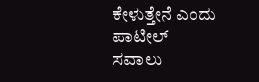ಕೇಳುತ್ತೇನೆ ಎಂದು ಪಾಟೀಲ್ ಸವಾಲು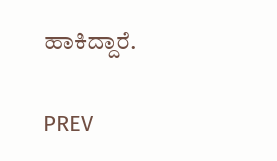ಹಾಕಿದ್ದಾರೆ.

PREV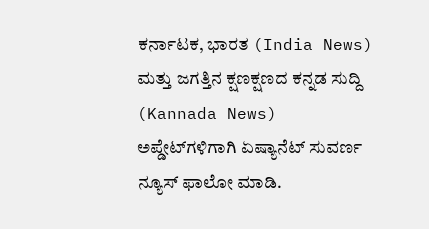ಕರ್ನಾಟಕ, ಭಾರತ (India News) ಮತ್ತು ಜಗತ್ತಿನ ಕ್ಷಣಕ್ಷಣದ ಕನ್ನಡ ಸುದ್ದಿ (Kannada News) ಅಪ್ಡೇಟ್‌ಗಳಿಗಾಗಿ ಏಷ್ಯಾನೆಟ್ ಸುವರ್ಣ ನ್ಯೂಸ್‌ ಫಾಲೋ ಮಾಡಿ.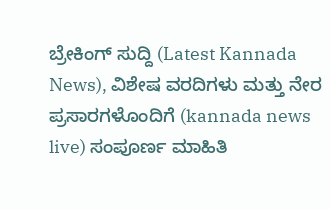ಬ್ರೇಕಿಂಗ್ ಸುದ್ದಿ (Latest Kannada News), ವಿಶೇಷ ವರದಿಗಳು ಮತ್ತು ನೇರ ಪ್ರಸಾರಗಳೊಂದಿಗೆ (kannada news live) ಸಂಪೂರ್ಣ ಮಾಹಿತಿ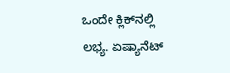ಒಂದೇ ಕ್ಲಿಕ್‌ನಲ್ಲಿ ಲಭ್ಯ. ಏಷ್ಯಾನೆಟ್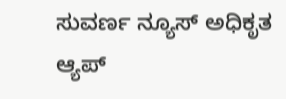ಸುವರ್ಣ ನ್ಯೂಸ್ ಅಧಿಕೃತ ಆ್ಯಪ್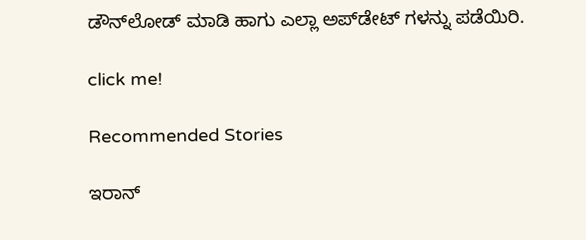ಡೌನ್‌ಲೋಡ್ ಮಾಡಿ ಹಾಗು ಎಲ್ಲಾ ಅಪ್‌ಡೇಟ್ ಗಳನ್ನು ಪಡೆಯಿರಿ.

click me!

Recommended Stories

ಇರಾನ್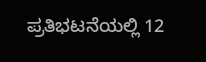ಪ್ರತಿಭಟನೆಯಲ್ಲಿ 12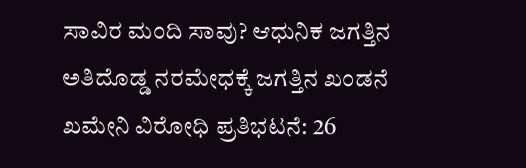ಸಾವಿರ ಮಂದಿ ಸಾವು? ಆಧುನಿಕ ಜಗತ್ತಿನ ಅತಿದೊಡ್ಡ ನರಮೇಧಕ್ಕೆ ಜಗತ್ತಿನ ಖಂಡನೆ
ಖಮೇನಿ ವಿರೋಧಿ ಪ್ರತಿಭಟನೆ: 26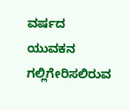ವರ್ಷದ ಯುವಕನ ಗಲ್ಲಿಗೇರಿಸಲಿರುವ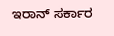ಇರಾನ್ ಸರ್ಕಾರ